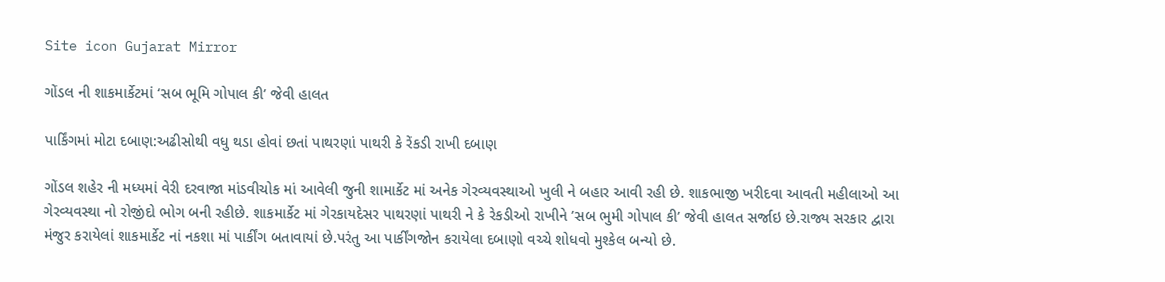Site icon Gujarat Mirror

ગોંડલ ની શાકમાર્કેટમાં ‘સબ ભૂમિ ગોપાલ કી’ જેવી હાલત

પાર્કિંગમાં મોટા દબાણ:અઢીસોથી વધુ થડા હોવાં છતાં પાથરણાં પાથરી કે રેંકડી રાખી દબાણ

ગોંડલ શહેર ની મધ્યમાં વેરી દરવાજા માંડવીચોક માં આવેલી જુની શામાર્કેટ માં અનેક ગેરવ્યવસ્થાઓ ખુલી ને બહાર આવી રહી છે. શાકભાજી ખરીદવા આવતી મહીલાઓ આ ગેરવ્યવસ્થા નો રોજીંદો ભોગ બની રહીછે. શાકમાર્કેટ માં ગેરકાયદેસર પાથરણાં પાથરી ને કે રેકડીઓ રાખીને ’સબ ભુમી ગોપાલ કી’ જેવી હાલત સર્જાઇ છે.રાજ્ય સરકાર દ્વારા મંજુર કરાયેલાં શાકમાર્કેટ નાં નકશા માં પાર્કીંગ બતાવાયાં છે.પરંતુ આ પાર્કીંગજોન કરાયેલા દબાણો વચ્ચે શોધવો મુશ્કેલ બન્યો છે.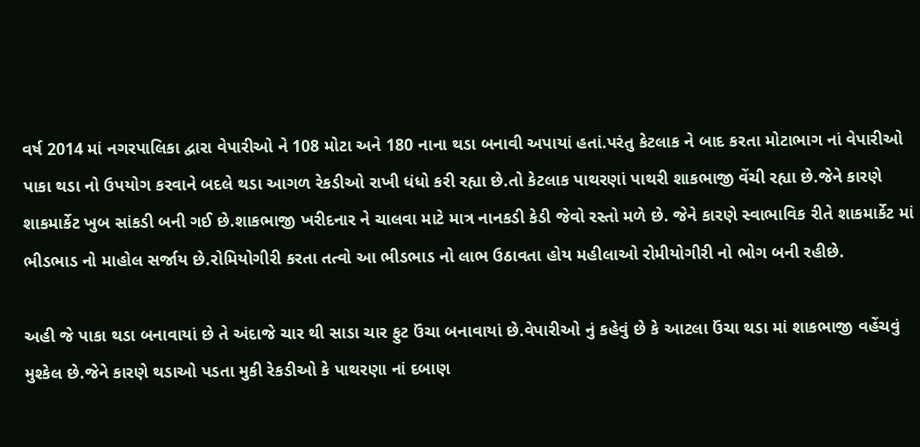વર્ષ 2014 માં નગરપાલિકા દ્વારા વેપારીઓ ને 108 મોટા અને 180 નાના થડા બનાવી અપાયાં હતાં.પરંતુ કેટલાક ને બાદ કરતા મોટાભાગ નાં વેપારીઓ પાકા થડા નો ઉપયોગ કરવાને બદલે થડા આગળ રેકડીઓ રાખી ધંધો કરી રહ્યા છે.તો કેટલાક પાથરણાં પાથરી શાકભાજી વેંચી રહ્યા છે.જેને કારણે શાકમાર્કેટ ખુબ સાંકડી બની ગઈ છે.શાકભાજી ખરીદનાર ને ચાલવા માટે માત્ર નાનકડી કેડી જેવો રસ્તો મળે છે. જેને કારણે સ્વાભાવિક રીતે શાકમાર્કેટ માં ભીડભાડ નો માહોલ સર્જાય છે.રોમિયોગીરી કરતા તત્વો આ ભીડભાડ નો લાભ ઉઠાવતા હોય મહીલાઓ રોમીયોગીરી નો ભોગ બની રહીછે.

અહી જે પાકા થડા બનાવાયાં છે તે અંદાજે ચાર થી સાડા ચાર ફુટ ઉંચા બનાવાયાં છે.વેપારીઓ નું કહેવું છે કે આટલા ઉંચા થડા માં શાકભાજી વહેંચવું મુશ્કેલ છે.જેને કારણે થડાઓ પડતા મુકી રેકડીઓ કે પાથરણા નાં દબાણ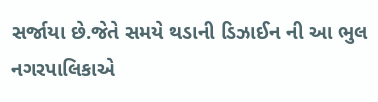સર્જાયા છે.જેતે સમયે થડાની ડિઝાઈન ની આ ભુલ નગરપાલિકાએ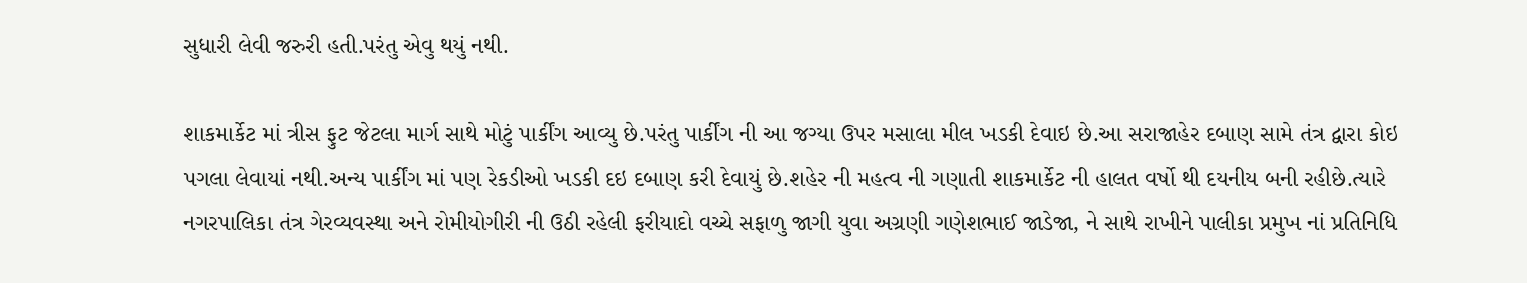સુધારી લેવી જરુરી હતી.પરંતુ એવુ થયું નથી.

શાકમાર્કેટ માં ત્રીસ ફુટ જેટલા માર્ગ સાથે મોટું પાર્કીંગ આવ્યુ છે.પરંતુ પાર્કીંગ ની આ જગ્યા ઉપર મસાલા મીલ ખડકી દેવાઇ છે.આ સરાજાહેર દબાણ સામે તંત્ર દ્વારા કોઇ પગલા લેવાયાં નથી.અન્ય પાર્કીંગ માં પણ રેકડીઓ ખડકી દઇ દબાણ કરી દેવાયું છે.શહેર ની મહત્વ ની ગણાતી શાકમાર્કેટ ની હાલત વર્ષો થી દયનીય બની રહીછે.ત્યારે નગરપાલિકા તંત્ર ગેરવ્યવસ્થા અને રોમીયોગીરી ની ઉઠી રહેલી ફરીયાદો વચ્ચે સફાળુ જાગી યુવા અગ્રણી ગણેશભાઈ જાડેજા, ને સાથે રાખીને પાલીકા પ્રમુખ નાં પ્રતિનિધિ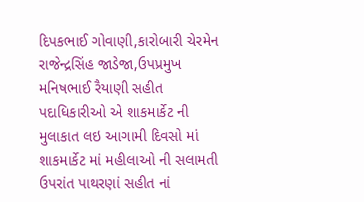દિપકભાઈ ગોવાણી,કારોબારી ચેરમેન રાજેન્દ્રસિંહ જાડેજા,ઉપપ્રમુખ મનિષભાઈ રૈયાણી સહીત પદાધિકારીઓ એ શાકમાર્કેટ ની મુલાકાત લઇ આગામી દિવસો માં શાકમાર્કેટ માં મહીલાઓ ની સલામતી ઉપરાંત પાથરણાં સહીત નાં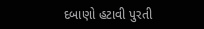દબાણો હટાવી પુરતી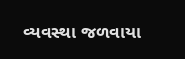વ્યવસ્થા જળવાયા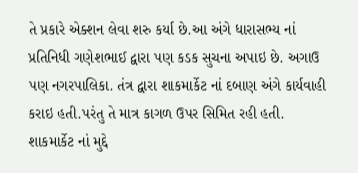તે પ્રકારે એક્શન લેવા શરુ કર્યા છે.આ અંગે ધારાસભ્ય નાં પ્રતિનિધી ગણેશભાઈ દ્વારા પણ કડક સુચના અપાઇ છે. અગાઉ પણ નગરપાલિકા. તંત્ર દ્વારા શાકમાર્કેટ નાં દબાણ અંગે કાર્યવાહી કરાઇ હતી.પરંતુ તે માત્ર કાગળ ઉપર સિમિત રહી હતી. શાકમાર્કેટ નાં મુદ્દે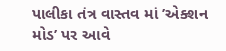પાલીકા તંત્ર વાસ્તવ માં ’એક્શન મોડ’ પર આવે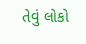તેવું લોકો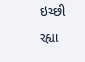ઇચ્છી રહ્યા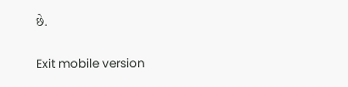છે.

Exit mobile version